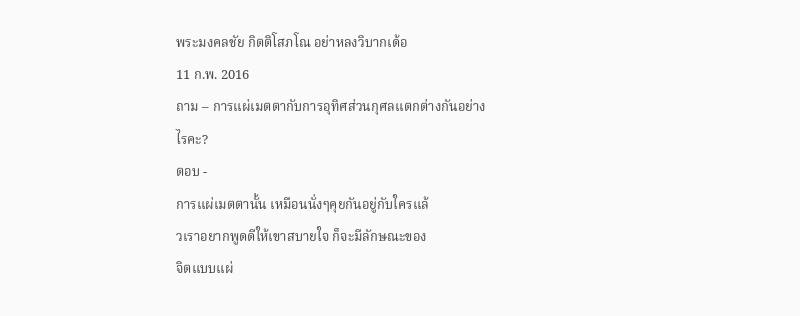พระมงคลชัย กิตติโสภโณ อย่าหลงวิบากเด้อ
11 ก.พ. 2016
ถาม – การแผ่เมตตากับการอุทิศส่วนกุศลแตกต่างกันอย่าง
ไรคะ?
ตอบ -
การแผ่เมตตานั้น เหมือนนั่งๆคุยกันอยู่กับใครแล้
วเราอยากพูดดีให้เขาสบายใจ ก็จะมีลักษณะของ
จิตแบบแผ่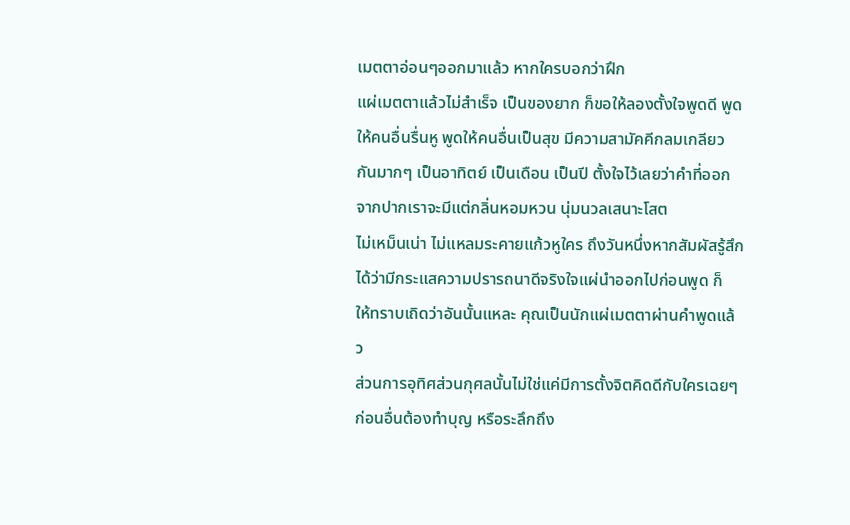เมตตาอ่อนๆออกมาแล้ว หากใครบอกว่าฝึก
แผ่เมตตาแล้วไม่สำเร็จ เป็นของยาก ก็ขอให้ลองตั้งใจพูดดี พูด
ให้คนอื่นรื่นหู พูดให้คนอื่นเป็นสุข มีความสามัคคีกลมเกลียว
กันมากๆ เป็นอาทิตย์ เป็นเดือน เป็นปี ตั้งใจไว้เลยว่าคำที่ออก
จากปากเราจะมีแต่กลิ่นหอมหวน นุ่มนวลเสนาะโสต
ไม่เหม็นเน่า ไม่แหลมระคายแก้วหูใคร ถึงวันหนึ่งหากสัมผัสรู้สึก
ได้ว่ามีกระแสความปรารถนาดีจริงใจแผ่นำออกไปก่อนพูด ก็
ให้ทราบเถิดว่าอันนั้นแหละ คุณเป็นนักแผ่เมตตาผ่านคำพูดแล้
ว
ส่วนการอุทิศส่วนกุศลนั้นไม่ใช่แค่มีการตั้งจิตคิดดีกับใครเฉยๆ
ก่อนอื่นต้องทำบุญ หรือระลึกถึง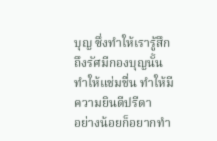บุญ ซึ่งทำให้เรารู้สึก
ถึงรัศมีกองบุญนั้น ทำให้แช่มชื่น ทำให้มีความยินดีปรีดา
อย่างน้อยก็อยากทำ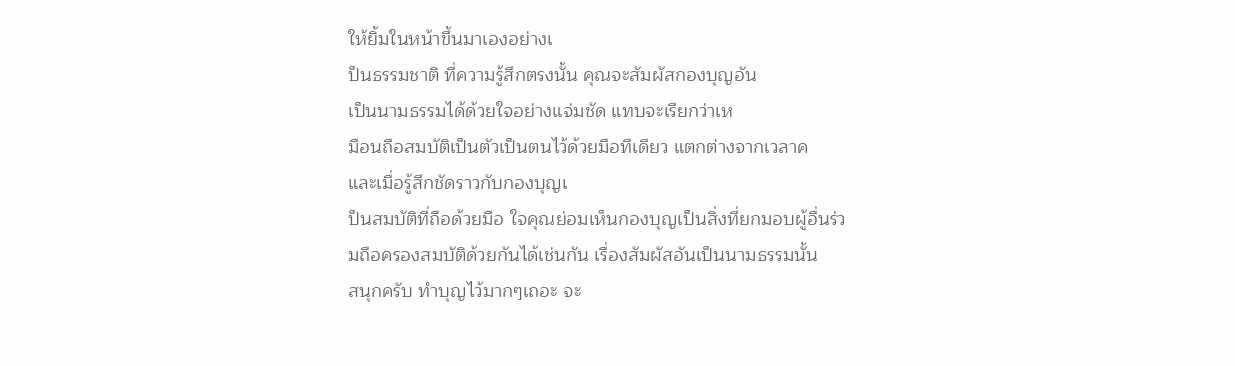ให้ยิ้มในหน้าขึ้นมาเองอย่างเ
ป็นธรรมชาติ ที่ความรู้สึกตรงนั้น คุณจะสัมผัสกองบุญอัน
เป็นนามธรรมได้ด้วยใจอย่างแจ่มชัด แทบจะเรียกว่าเห
มือนถือสมบัติเป็นตัวเป็นตนไว้ด้วยมือทีเดียว แตกต่างจากเวลาค
และเมื่อรู้สึกชัดราวกับกองบุญเ
ป็นสมบัติที่ถือด้วยมือ ใจคุณย่อมเห็นกองบุญเป็นสิ่งที่ยกมอบผู้อื่นร่ว
มถือครองสมบัติด้วยกันได้เช่นกัน เรื่องสัมผัสอันเป็นนามธรรมนั้น
สนุกครับ ทำบุญไว้มากๆเถอะ จะ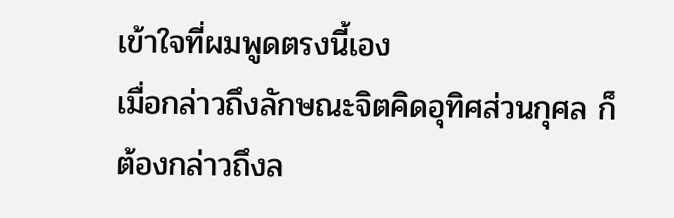เข้าใจที่ผมพูดตรงนี้เอง
เมื่อกล่าวถึงลักษณะจิตคิดอุทิศส่วนกุศล ก็ต้องกล่าวถึงล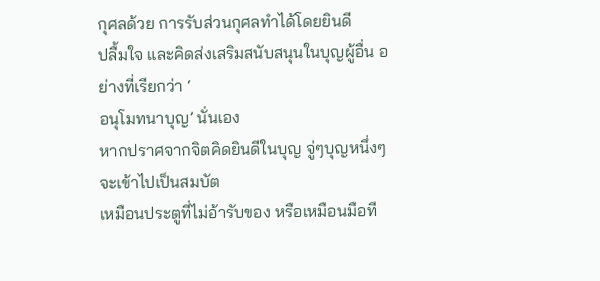กุศลด้วย การรับส่วนกุศลทำได้โดยยินดี
ปลื้มใจ และคิดส่งเสริมสนับสนุนในบุญผู้อื่น อย่างที่เรียกว่า ‘
อนุโมทนาบุญ’ นั่นเอง
หากปราศจากจิตคิดยินดีในบุญ จู่ๆบุญหนึ่งๆจะเข้าไปเป็นสมบัต
เหมือนประตูที่ไม่อ้ารับของ หรือเหมือนมือที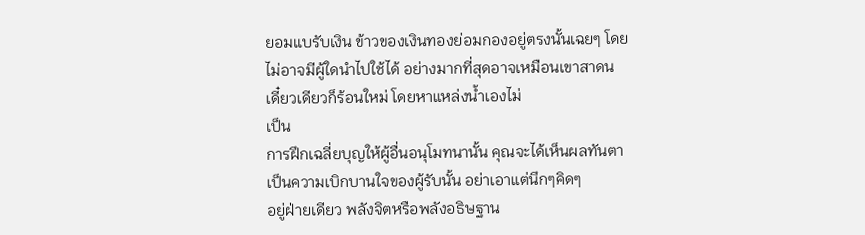ยอมแบรับเงิน ข้าวของเงินทองย่อมกองอยู่ตรงนั้นเฉยๆ โดย
ไม่อาจมีผู้ใดนำไปใช้ได้ อย่างมากที่สุดอาจเหมือนเขาสาดน
เดี๋ยวเดียวก็ร้อนใหม่ โดยหาแหล่งน้ำเองไม่
เป็น
การฝึกเฉลี่ยบุญให้ผู้อื่นอนุโมทนานั้น คุณจะได้เห็นผลทันตา
เป็นความเบิกบานใจของผู้รับนั้น อย่าเอาแต่นึกๆคิดๆ
อยู่ฝ่ายเดียว พลังจิตหรือพลังอธิษฐาน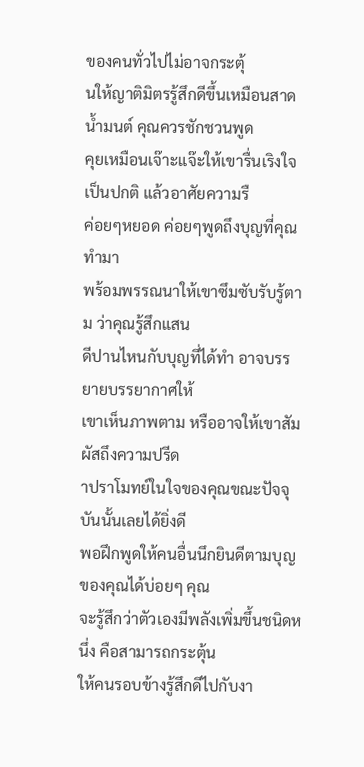ของคนทั่วไปไม่อาจกระตุ้
นให้ญาติมิตรรู้สึกดีขึ้นเหมือนสาดน้ำมนต์ คุณควรชักชวนพูด
คุยเหมือนเจ๊าะแจ๊ะให้เขารื่นเริงใจเป็นปกติ แล้วอาศัยความรื
ค่อยๆหยอด ค่อยๆพูดถึงบุญที่คุณทำมา
พร้อมพรรณนาให้เขาซึมซับรับรู้ตาม ว่าคุณรู้สึกแสน
ดีปานไหนกับบุญที่ได้ทำ อาจบรรยายบรรยากาศให้
เขาเห็นภาพตาม หรืออาจให้เขาสัมผัสถึงความปรีด
าปราโมทย์ในใจของคุณขณะปัจจุบันนั้นเลยได้ยิ่งดี
พอฝึกพูดให้คนอื่นนึกยินดีตามบุญของคุณได้บ่อยๆ คุณ
จะรู้สึกว่าตัวเองมีพลังเพิ่มขึ้นชนิดหนึ่ง คือสามารถกระตุ้น
ให้คนรอบข้างรู้สึกดีไปกับงา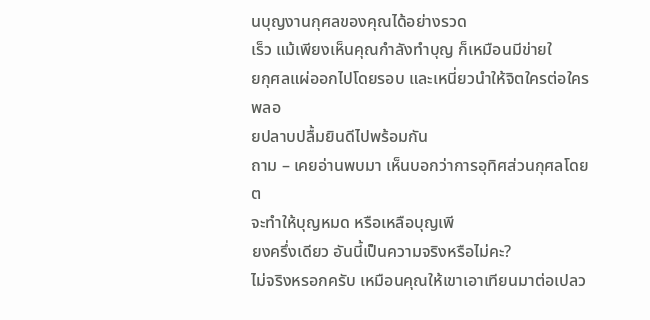นบุญงานกุศลของคุณได้อย่างรวด
เร็ว แม้เพียงเห็นคุณกำลังทำบุญ ก็เหมือนมีข่ายใ
ยกุศลแผ่ออกไปโดยรอบ และเหนี่ยวนำให้จิตใครต่อใครพลอ
ยปลาบปลื้มยินดีไปพร้อมกัน
ถาม – เคยอ่านพบมา เห็นบอกว่าการอุทิศส่วนกุศลโดยต
จะทำให้บุญหมด หรือเหลือบุญเพี
ยงครึ่งเดียว อันนี้เป็นความจริงหรือไม่คะ?
ไม่จริงหรอกครับ เหมือนคุณให้เขาเอาเทียนมาต่อเปลว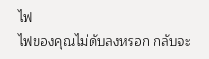ไฟ
ไฟของคุณไม่ดับลงหรอก กลับจะ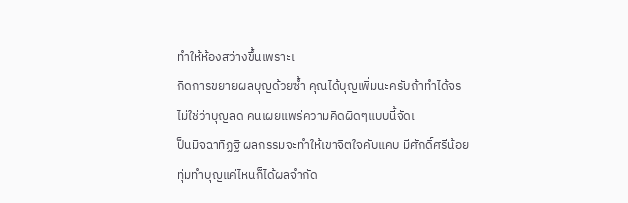ทำให้ห้องสว่างขึ้นเพราะเ
กิดการขยายผลบุญด้วยซ้ำ คุณได้บุญเพิ่มนะครับถ้าทำได้จร
ไม่ใช่ว่าบุญลด คนเผยแพร่ความคิดผิดๆแบบนี้จัดเ
ป็นมิจฉาทิฏฐิ ผลกรรมจะทำให้เขาจิตใจคับแคบ มีศักดิ์ศรีน้อย
ทุ่มทำบุญแค่ไหนก็ได้ผลจำกัด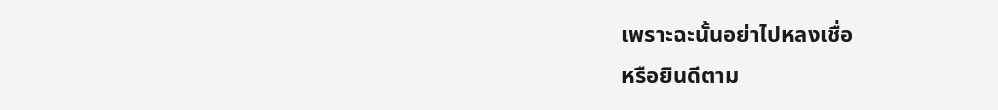เพราะฉะนั้นอย่าไปหลงเชื่อ
หรือยินดีตาม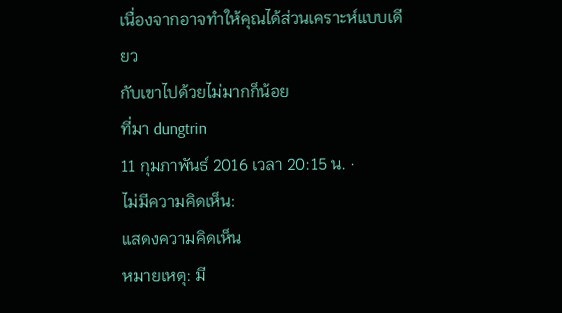เนื่องจากอาจทำให้คุณได้ส่วนเคราะห์แบบเดียว
กับเขาไปด้วยไม่มากก็น้อย
ที่มา dungtrin
11 กุมภาพันธ์ 2016 เวลา 20:15 น. ·
ไม่มีความคิดเห็น:
แสดงความคิดเห็น
หมายเหตุ: มี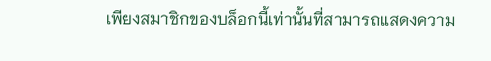เพียงสมาชิกของบล็อกนี้เท่านั้นที่สามารถแสดงความ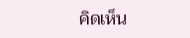คิดเห็น